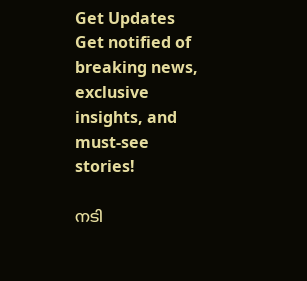Get Updates
Get notified of breaking news, exclusive insights, and must-see stories!

നടി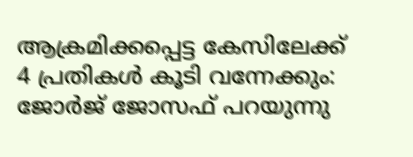ആക്രമിക്കപ്പെട്ട കേസിലേക്ക് 4 പ്രതികള്‍ കൂടി വന്നേക്കും: ജോർജ് ജോസഫ് പറയുന്നു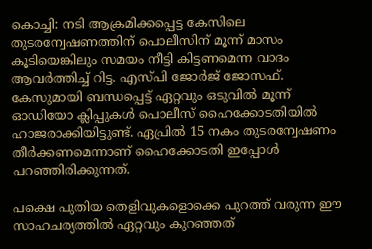കൊച്ചി: നടി ആക്രമിക്കപ്പെട്ട കേസിലെ തുടരന്വേഷണത്തിന് പൊലീസിന് മൂന്ന് മാസം കൂടിയെങ്കിലും സമയം നീട്ടി കിട്ടണമെന്ന വാദം ആവർത്തിച്ച് റിട്ട. എസ്പി ജോർജ് ജോസഫ്. കേസുമായി ബന്ധപ്പെട്ട് ഏറ്റവും ഒടുവില്‍ മൂന്ന് ഓഡിയോ ക്ലിപ്പുകള്‍ പൊലീസ് ഹൈക്കോടതിയില്‍ ഹാജരാക്കിയിട്ടുണ്ട്. ഏപ്രില്‍ 15 നകം തുടരന്വേഷണം തീർക്കണമെന്നാണ് ഹൈക്കോടതി ഇപ്പോള്‍ പറഞ്ഞിരിക്കുന്നത്.

പക്ഷെ പുതിയ തെളിവുകളൊക്കെ പുറത്ത് വരുന്ന ഈ സാഹചര്യത്തില്‍ ഏറ്റവും കുറഞ്ഞത്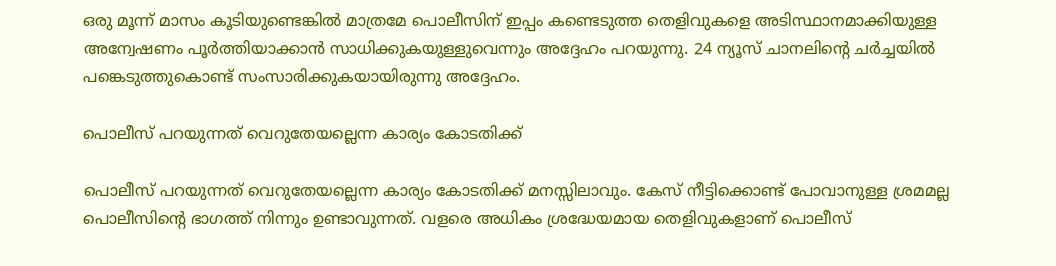ഒരു മൂന്ന് മാസം കൂടിയുണ്ടെങ്കില്‍ മാത്രമേ പൊലീസിന് ഇപ്പം കണ്ടെടുത്ത തെളിവുകളെ അടിസ്ഥാനമാക്കിയുള്ള അന്വേഷണം പൂർത്തിയാക്കാന്‍ സാധിക്കുകയുള്ളുവെന്നും അദ്ദേഹം പറയുന്നു. 24 ന്യൂസ് ചാനലിന്റെ ചർച്ചയില്‍ പങ്കെടുത്തുകൊണ്ട് സംസാരിക്കുകയായിരുന്നു അദ്ദേഹം.

പൊലീസ് പറയുന്നത് വെറുതേയല്ലെന്ന കാര്യം കോടതിക്ക്

പൊലീസ് പറയുന്നത് വെറുതേയല്ലെന്ന കാര്യം കോടതിക്ക് മനസ്സിലാവും. കേസ് നീട്ടിക്കൊണ്ട് പോവാനുള്ള ശ്രമമല്ല പൊലീസിന്റെ ഭാഗത്ത് നിന്നും ഉണ്ടാവുന്നത്. വളരെ അധികം ശ്രദ്ധേയമായ തെളിവുകളാണ് പൊലീസ്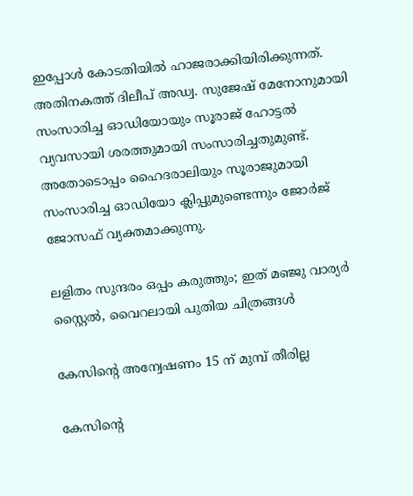ഇപ്പോള്‍ കോടതിയില്‍ ഹാജരാക്കിയിരിക്കുന്നത്. അതിനകത്ത് ദിലീപ് അഡ്വ. സുജേഷ് മേനോനുമായി സംസാരിച്ച ഓഡിയോയും സൂരാജ് ഹോട്ടല്‍ വ്യവസായി ശരത്തുമായി സംസാരിച്ചതുമുണ്ട്. അതോടൊപ്പം ഹൈദരാലിയും സൂരാജുമായി സംസാരിച്ച ഓഡിയോ ക്ലിപ്പുമുണ്ടെന്നും ജോർജ് ജോസഫ് വ്യക്തമാക്കുന്നു.

ലളിതം സുന്ദരം ഒപ്പം കരുത്തും; ഇത് മഞ്ജു വാര്യർ സ്റ്റൈല്‍, വൈറലായി പുതിയ ചിത്രങ്ങള്‍

കേസിന്റെ അന്വേഷണം 15 ന് മുമ്പ് തീരില്ല

കേസിന്റെ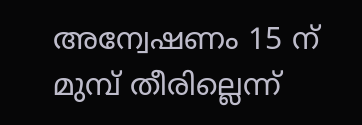അന്വേഷണം 15 ന് മുമ്പ് തീരില്ലെന്ന്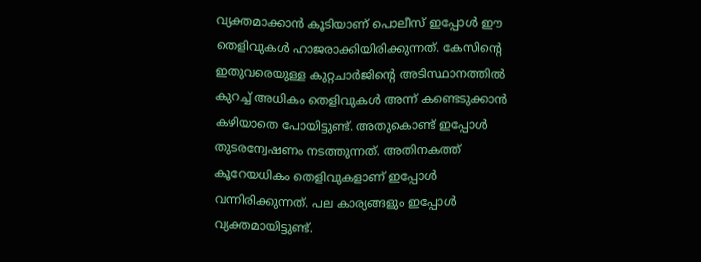വ്യക്തമാക്കാന്‍ കൂടിയാണ് പൊലീസ് ഇപ്പോള്‍ ഈ തെളിവുകള്‍ ഹാജരാക്കിയിരിക്കുന്നത്. കേസിന്റെ ഇതുവരെയുള്ള കുറ്റചാർജിന്റെ അടിസ്ഥാനത്തില്‍ കുറച്ച് അധികം തെളിവുകള്‍ അന്ന് കണ്ടെടുക്കാന്‍ കഴിയാതെ പോയിട്ടുണ്ട്. അതുകൊണ്ട് ഇപ്പോള്‍ തുടരന്വേഷണം നടത്തുന്നത്. അതിനകത്ത് കൂറേയധികം തെളിവുകളാണ് ഇപ്പോള്‍ വന്നിരിക്കുന്നത്. പല കാര്യങ്ങളും ഇപ്പോള്‍ വ്യക്തമായിട്ടുണ്ട്.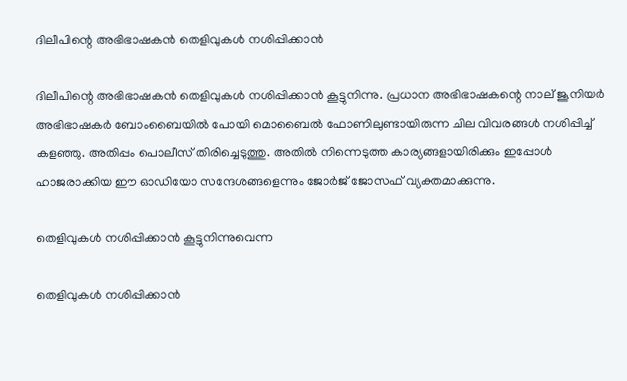ദിലീപിന്റെ അഭിഭാഷകന്‍ തെളിവുകള്‍ നശിപ്പിക്കാന്‍

ദിലീപിന്റെ അഭിഭാഷകന്‍ തെളിവുകള്‍ നശിപ്പിക്കാന്‍ കൂട്ടുനിന്നു. പ്രധാന അഭിഭാഷകന്റെ നാല് ജൂനിയർ അഭിഭാഷകർ ബോംബൈയില്‍ പോയി മൊബൈല്‍ ഫോണിലുണ്ടായിരുന്ന ചില വിവരങ്ങള്‍ നശിപ്പിച്ച് കളഞ്ഞു. അതിപ്പം പൊലീസ് തിരിച്ചെടുത്തു. അതില്‍ നിന്നെടുത്ത കാര്യങ്ങളായിരിക്കും ഇപ്പോള്‍ ഹാജരാക്കിയ ഈ ഓഡിയോ സന്ദേശങ്ങളെന്നും ജോർജ് ജോസഫ് വ്യക്തമാക്കുന്നു.

തെളിവുകള്‍ നശിപ്പിക്കാന്‍ കൂട്ടുനിന്നുവെന്ന

തെളിവുകള്‍ നശിപ്പിക്കാന്‍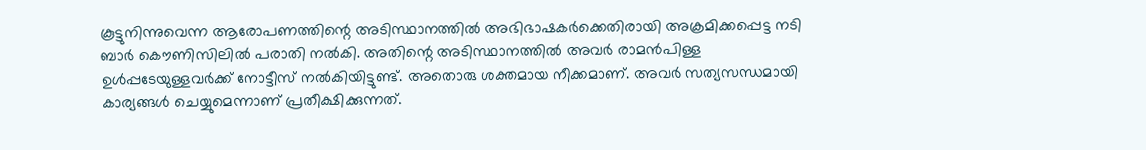കൂട്ടുനിന്നുവെന്ന ആരോപണത്തിന്റെ അടിസ്ഥാനത്തില്‍ അഭിഭാഷകർക്കെതിരായി അക്രമിക്കപ്പെട്ട നടി ബാർ കൌണിസിലില്‍ പരാതി നല്‍കി. അതിന്റെ അടിസ്ഥാനത്തില്‍ അവർ രാമന്‍പിള്ള ഉള്‍പ്പടേയുള്ളവർക്ക് നോട്ടീസ് നല്‍കിയിട്ടുണ്ട്. അതൊരു ശക്തമായ നീക്കമാണ്. അവർ സത്യസന്ധമായി കാര്യങ്ങള്‍ ചെയ്യുമെന്നാണ് പ്രതീക്ഷിക്കുന്നത്.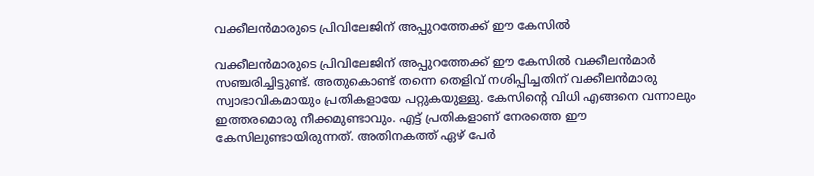വക്കീലന്‍മാരുടെ പ്രിവിലേജിന് അപ്പുറത്തേക്ക് ഈ കേസില്‍

വക്കീലന്‍മാരുടെ പ്രിവിലേജിന് അപ്പുറത്തേക്ക് ഈ കേസില്‍ വക്കീലന്‍മാർ സഞ്ചരിച്ചിട്ടുണ്ട്. അതുകൊണ്ട് തന്നെ തെളിവ് നശിപ്പിച്ചതിന് വക്കീലന്‍മാരു സ്വാഭാവികമായും പ്രതികളായേ പറ്റുകയുള്ളു. കേസിന്റെ വിധി എങ്ങനെ വന്നാലും ഇത്തരമൊരു നീക്കമുണ്ടാവും. എട്ട് പ്രതികളാണ് നേരത്തെ ഈ കേസിലുണ്ടായിരുന്നത്. അതിനകത്ത് ഏഴ് പേർ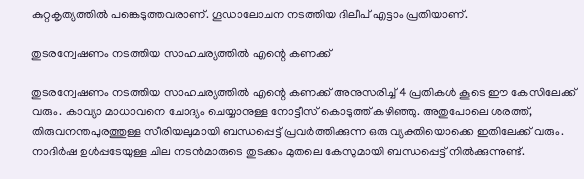കുറ്റകൃത്യത്തില്‍ പങ്കെടുത്തവരാണ്. ഗൂഡാലോചന നടത്തിയ ദിലീപ് എട്ടാം പ്രതിയാണ്.

തുടരന്വേഷണം നടത്തിയ സാഹചര്യത്തില്‍ എന്റെ കണക്ക്

തുടരന്വേഷണം നടത്തിയ സാഹചര്യത്തില്‍ എന്റെ കണക്ക് അനുസരിച്ച് 4 പ്രതികള്‍ കൂടെ ഈ കേസിലേക്ക് വരും. കാവ്യാ മാധാവനെ ചോദ്യം ചെയ്യാനുള്ള നോട്ടീസ് കൊടുത്ത് കഴിഞ്ഞു. അതുപോലെ ശരത്ത്, തിരുവനന്തപുരത്തുള്ള സീരിയലുമായി ബന്ധപ്പെട്ട് പ്രവർത്തിക്കുന്ന ഒരു വ്യക്തിയൊക്കെ ഇതിലേക്ക് വരും. നാദിർഷ ഉള്‍പ്പടേയുള്ള ചില നടന്‍മാരുടെ തുടക്കം മുതലെ കേസുമായി ബന്ധപ്പെട്ട് നില്‍ക്കുന്നുണ്ട്.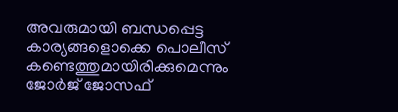അവരുമായി ബന്ധപ്പെട്ട കാര്യങ്ങളൊക്കെ പൊലീസ് കണ്ടെത്തുമായിരിക്കുമെന്നും ജോർജ് ജോസഫ്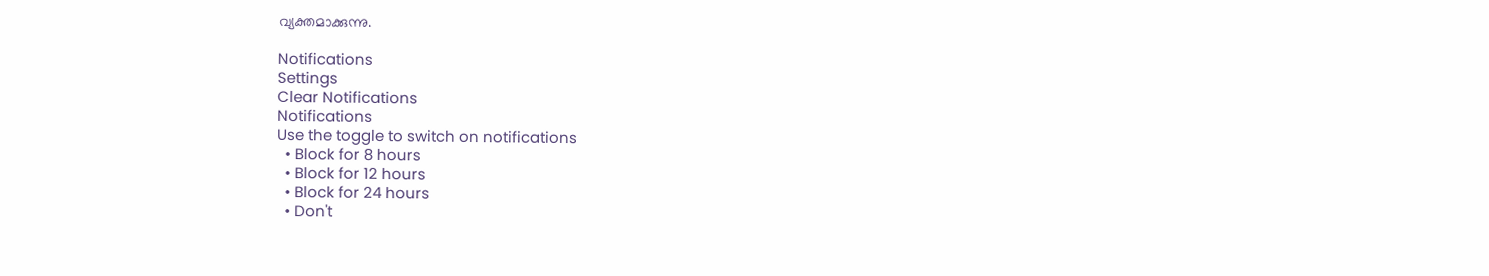വ്യക്തമാക്കുന്നു.

Notifications
Settings
Clear Notifications
Notifications
Use the toggle to switch on notifications
  • Block for 8 hours
  • Block for 12 hours
  • Block for 24 hours
  • Don't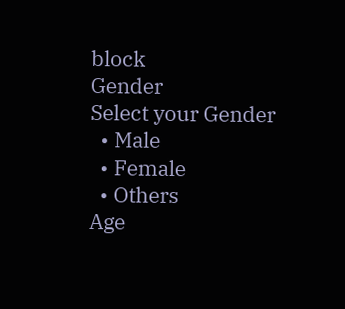block
Gender
Select your Gender
  • Male
  • Female
  • Others
Age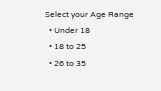Select your Age Range
  • Under 18
  • 18 to 25
  • 26 to 35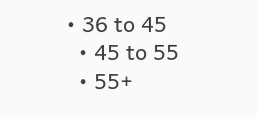• 36 to 45
  • 45 to 55
  • 55+